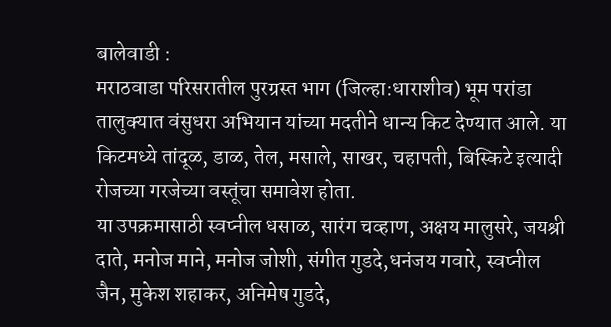बालेवाडी :
मराठवाडा परिसरातील पुरग्रस्त भाग (जिल्हा:धाराशीव) भूम परांडा तालुक्यात वंसुधरा अभियान यांच्या मदतीने धान्य किट देण्यात आले. या किटमध्ये तांदूळ, डाळ, तेल, मसाले, साखर, चहापती, बिस्किटे इत्यादी रोजच्या गरजेच्या वस्तूंचा समावेश होता.
या उपक्रमासाठी स्वप्नील धसाळ, सारंग चव्हाण, अक्षय मालुसरे, जयश्री दाते, मनोज माने, मनोज जोशी, संगीत गुडदे,धनंजय गवारे, स्वप्नील जैन, मुकेश शहाकर, अनिमेष गुडदे,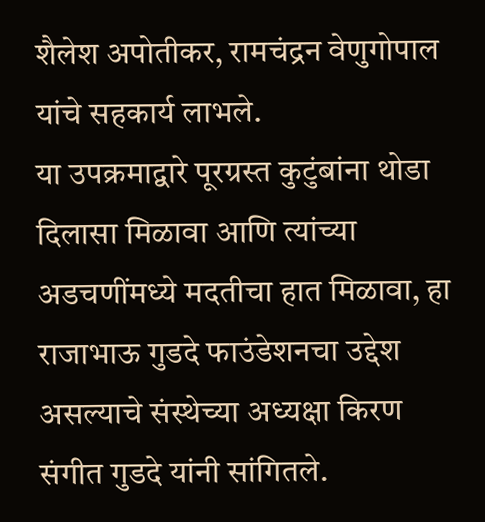शैलेश अपोतीकर, रामचंद्रन वेणुगोपाल यांचे सहकार्य लाभले.
या उपक्रमाद्वारे पूरग्रस्त कुटुंबांना थोडा दिलासा मिळावा आणि त्यांच्या अडचणींमध्ये मदतीचा हात मिळावा, हा राजाभाऊ गुडदे फाउंडेशनचा उद्देश असल्याचे संस्थेच्या अध्यक्षा किरण संगीत गुडदे यांनी सांगितले.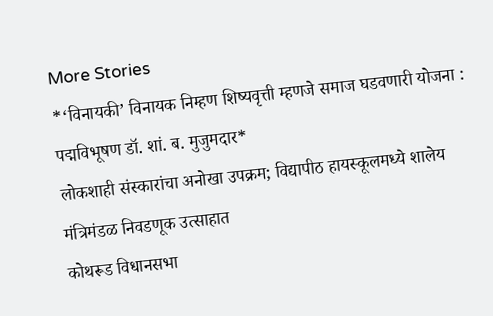More Stories
*‘विनायकी’ विनायक निम्हण शिष्यवृत्ती म्हणजे समाज घडवणारी योजना : पद्मविभूषण डॉ. शां. ब. मुजुमदार*
लोकशाही संस्कारांचा अनोखा उपक्रम; विद्यापीठ हायस्कूलमध्ये शालेय मंत्रिमंडळ निवडणूक उत्साहात
कोथरूड विधानसभा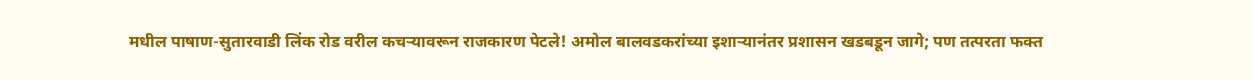मधील पाषाण-सुतारवाडी लिंक रोड वरील कचऱ्यावरून राजकारण पेटले! अमोल बालवडकरांच्या इशाऱ्यानंतर प्रशासन खडबडून जागे; पण तत्परता फक्त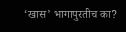‘खास’ भागापुरतीच का?